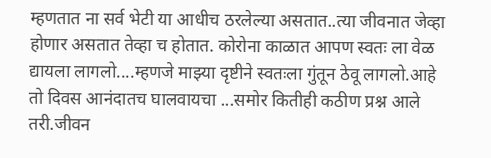म्हणतात ना सर्व भेटी या आधीच ठरलेल्या असतात..त्या जीवनात जेव्हा होणार असतात तेव्हा च होतात. कोरोना काळात आपण स्वतः ला वेळ द्यायला लागलो....म्हणजे माझ्या दृष्टीने स्वतःला गुंतून ठेवू लागलो.आहे तो दिवस आनंदातच घालवायचा ...समोर कितीही कठीण प्रश्न आले तरी.जीवन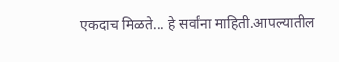एकदाच मिळते... हे सर्वांना माहिती.आपल्यातील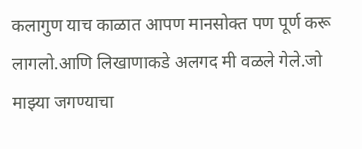कलागुण याच काळात आपण मानसोक्त पण पूर्ण करू लागलो.आणि लिखाणाकडे अलगद मी वळले गेले.जो माझ्या जगण्याचा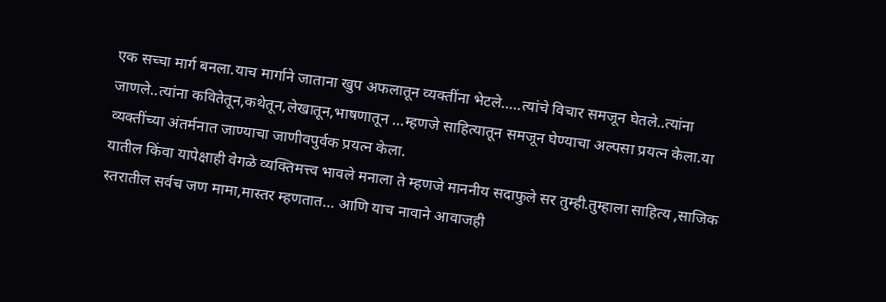एक सच्चा मार्ग बनला.याच मार्गाने जाताना खुप अफलातून व्यक्तींना भेटले.....त्यांचे विचार समजून घेतले..त्यांना जाणले..त्यांना कवितेतून,कथेतून,लेखातून,भाषणातून ...म्हणजे साहित्यातून समजून घेण्याचा अल्पसा प्रयत्न केला.या व्यक्तींच्या अंतर्मनात जाण्याचा जाणीवपुर्वक प्रयत्न केला.
यातील किंवा यापेक्षाही वेगळे व्यक्तिमत्त्व भावले मनाला ते म्हणजे माननीय सदाफुले सर तुम्ही.तुम्हाला साहित्य ,साजिक स्तरातील सर्वच जण मामा,मास्तर म्हणतात... आणि याच नावाने आवाजही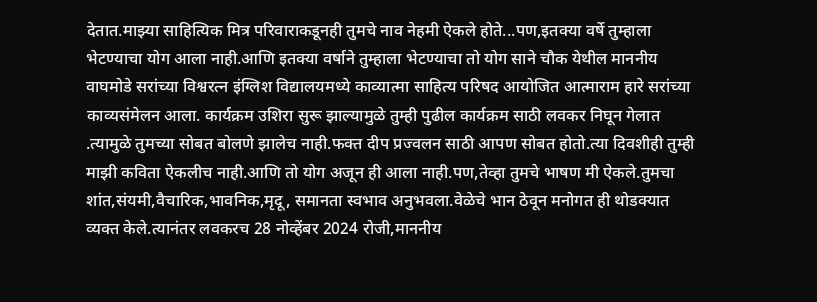देतात.माझ्या साहित्यिक मित्र परिवाराकडूनही तुमचे नाव नेहमी ऐकले होते...पण,इतक्या वर्षे तुम्हाला भेटण्याचा योग आला नाही.आणि इतक्या वर्षाने तुम्हाला भेटण्याचा तो योग साने चौक येथील माननीय वाघमोडे सरांच्या विश्वरत्न इंग्लिश विद्यालयमध्ये काव्यात्मा साहित्य परिषद आयोजित आत्माराम हारे सरांच्या काव्यसंमेलन आला. कार्यक्रम उशिरा सुरू झाल्यामुळे तुम्ही पुढील कार्यक्रम साठी लवकर निघून गेलात .त्यामुळे तुमच्या सोबत बोलणे झालेच नाही.फक्त दीप प्रज्वलन साठी आपण सोबत होतो.त्या दिवशीही तुम्ही माझी कविता ऐकलीच नाही.आणि तो योग अजून ही आला नाही.पण,तेव्हा तुमचे भाषण मी ऐकले.तुमचा शांत,संयमी,वैचारिक,भावनिक,मृदू, समानता स्वभाव अनुभवला.वेळेचे भान ठेवून मनोगत ही थोडक्यात व्यक्त केले.त्यानंतर लवकरच 28 नोव्हेंबर 2024 रोजी,माननीय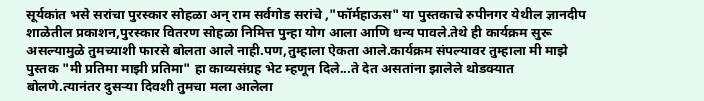सूर्यकांत भसे सरांचा पुरस्कार सोहळा अन् राम सर्वगोड सरांचे ,"फॉर्महाऊस" या पुस्तकाचे रुपीनगर येथील ज्ञानदीप शाळेतील प्रकाशन,पुरस्कार वितरण सोहळा निमित्त पुन्हा योग आला आणि धन्य पावले.तेथे ही कार्यक्रम सुरू असल्यामुळे तुमच्याशी फारसे बोलता आले नाही.पण,तुम्हाला ऐकता आले.कार्यक्रम संपल्यावर तुम्हाला मी माझे पुस्तक "मी प्रतिमा माझी प्रतिमा" हा काव्यसंग्रह भेट म्हणून दिले...ते देत असतांना झालेले थोडक्यात बोलणे.त्यानंतर दुसऱ्या दिवशी तुमचा मला आलेला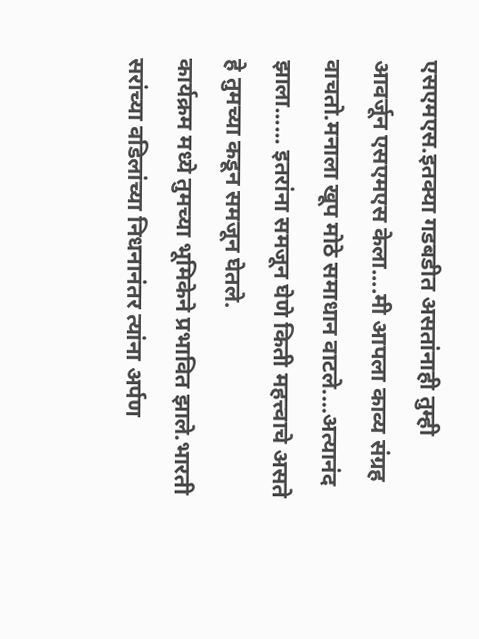एसएमएस.इतक्या गडबडीत असतांनाही तुम्ही आवर्जून एसएमएस केला....मी आपला काव्य संग्रह वाचतो.मनाला खूप मोठे समाधान वाटले....अत्यानंद झाला...... इतरांना समजून घेणे किती महत्त्वाचे असते हे तुमच्या कडून समजून घेतले.
कार्यक्रम मध्ये तुमच्या भूमिकेने प्रभावित झाले.भारती सरांच्या वडिलांच्या निधनानंतर त्यांना अर्पण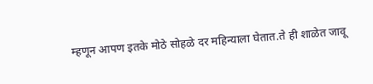म्हणून आपण इतके मोठे सोहळे दर महिन्याला घेतात.ते ही शाळेत जावू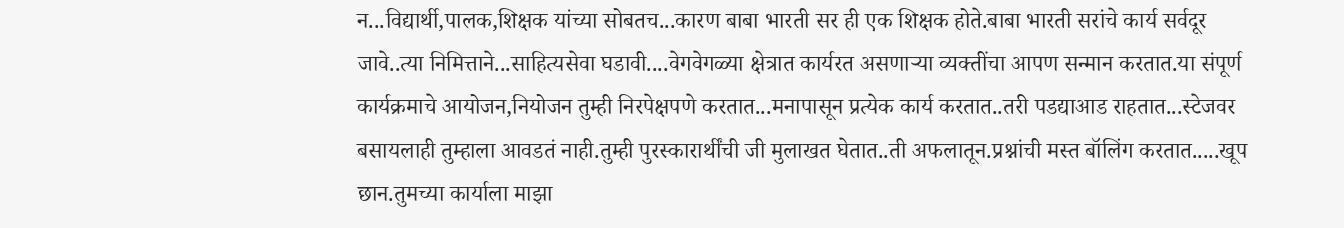न...विद्यार्थी,पालक,शिक्षक यांच्या सोबतच...कारण बाबा भारती सर ही एक शिक्षक होते.बाबा भारती सरांचे कार्य सर्वदूर जावे..त्या निमित्ताने...साहित्यसेवा घडावी....वेगवेगळ्या क्षेत्रात कार्यरत असणाऱ्या व्यक्तींचा आपण सन्मान करतात.या संपूर्ण कार्यक्रमाचे आयोजन,नियोजन तुम्ही निरपेक्षपणे करतात...मनापासून प्रत्येक कार्य करतात..तरी पडद्याआड राहतात...स्टेजवर बसायलाही तुम्हाला आवडतं नाही.तुम्ही पुरस्कारार्थींची जी मुलाखत घेतात..ती अफलातून.प्रश्नांची मस्त बॉलिंग करतात.....खूप छान.तुमच्या कार्याला माझा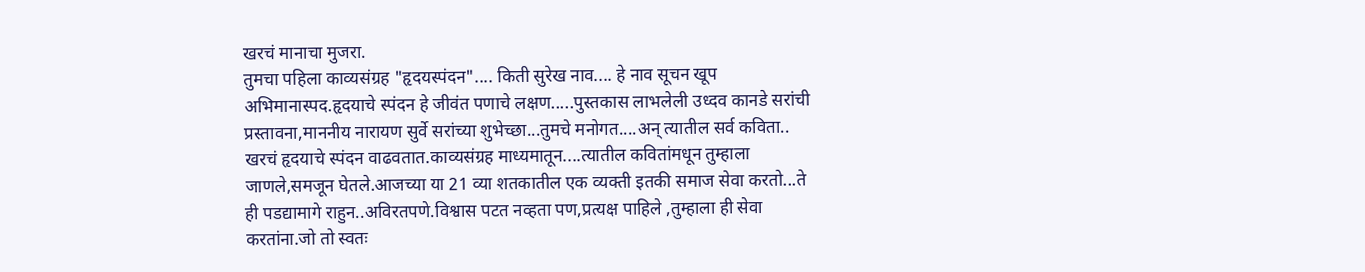खरचं मानाचा मुजरा.
तुमचा पहिला काव्यसंग्रह "हृदयस्पंदन".... किती सुरेख नाव.... हे नाव सूचन खूप अभिमानास्पद.हृदयाचे स्पंदन हे जीवंत पणाचे लक्षण.....पुस्तकास लाभलेली उध्दव कानडे सरांची प्रस्तावना,माननीय नारायण सुर्वे सरांच्या शुभेच्छा...तुमचे मनोगत....अन् त्यातील सर्व कविता.. खरचं हृदयाचे स्पंदन वाढवतात.काव्यसंग्रह माध्यमातून....त्यातील कवितांमधून तुम्हाला जाणले,समजून घेतले.आजच्या या 21 व्या शतकातील एक व्यक्ती इतकी समाज सेवा करतो...ते ही पडद्यामागे राहुन..अविरतपणे.विश्वास पटत नव्हता पण,प्रत्यक्ष पाहिले ,तुम्हाला ही सेवा करतांना.जो तो स्वतः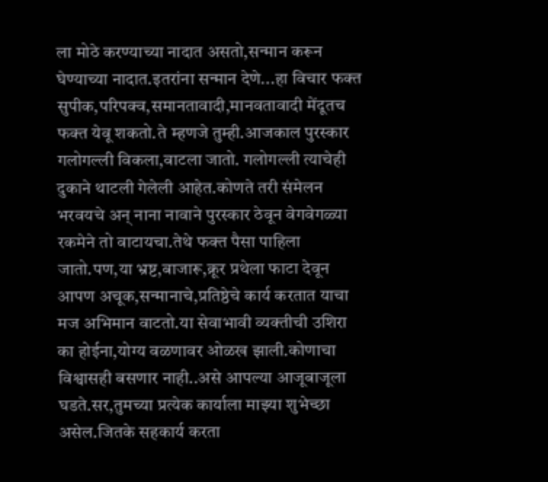ला मोठे करण्याच्या नादात असतो,सन्मान करून घेण्याच्या नादात.इतरांना सन्मान देणे...हा विचार फक्त सुपीक,परिपक्व,समानतावादी,मानवतावादी मेंदूतच फक्त येवू शकतो.ते म्हणजे तुम्ही.आजकाल पुरस्कार गलोगल्ली विकला,वाटला जातो. गलोगल्ली त्याचेही दुकाने थाटली गेलेली आहेत.कोणते तरी संमेलन भरवयचे अन् नाना नावाने पुरस्कार ठेवून वेगवेगळ्या रकमेने तो वाटायचा.तेथे फक्त पैसा पाहिला जातो.पण,या भ्रष्ट,बाजारू,क्रूर प्रथेला फाटा देवून आपण अचूक,सन्मानाचे,प्रतिष्ठेचे कार्य करतात याचा मज अभिमान वाटतो.या सेवाभावी व्यक्तीची उशिरा का होईना,योग्य वळणावर ओळख झाली.कोणाचा विश्वासही बसणार नाही..असे आपल्या आजूबाजूला घडते.सर,तुमच्या प्रत्येक कार्याला माझ्या शुभेच्छा असेल.जितके सहकार्य करता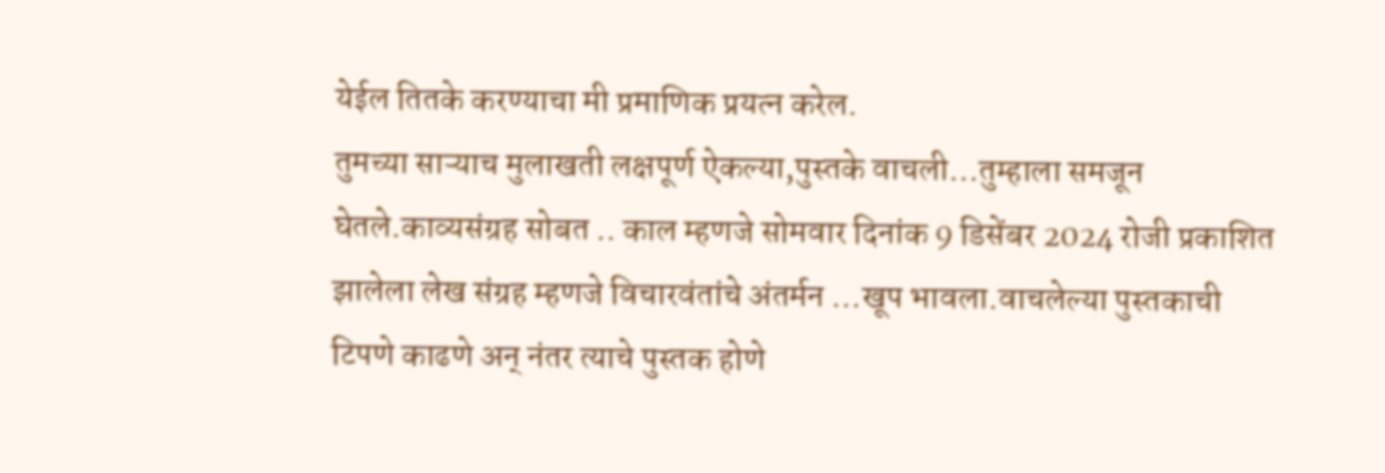येईल तितके करण्याचा मी प्रमाणिक प्रयत्न करेल.
तुमच्या साऱ्याच मुलाखती लक्षपूर्ण ऐकल्या,पुस्तके वाचली...तुम्हाला समजून घेतले.काव्यसंग्रह सोबत .. काल म्हणजे सोमवार दिनांक 9 डिसेंबर 2024 रोजी प्रकाशित झालेला लेख संग्रह म्हणजे विचारवंतांचे अंतर्मन ...खूप भावला.वाचलेल्या पुस्तकाची टिपणे काढणे अन् नंतर त्याचे पुस्तक होणे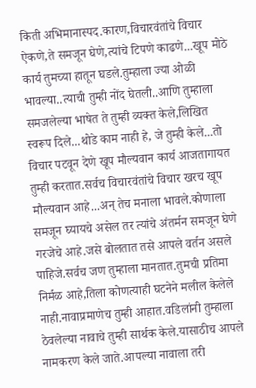किती अभिमानास्पद.कारण,विचारवंतांचे विचार ऐकणे,ते समजून घेणे,त्यांचे टिपणे काढणे...खूप मोठे कार्य तुमच्या हातून घडले.तुम्हाला ज्या ओळी भावल्या..त्याची तुम्ही नोंद घेतली..आणि तुम्हाला समजलेल्या भाषेत ते तुम्ही व्यक्त केले,लिखित स्वरूप दिले...थोडे काम नाही हे, जे तुम्ही केले...तो विचार पटवून देणे खूप मौल्यवान कार्य आजतागायत तुम्ही करतात.सर्वच विचारवंतांचे विचार खरच खूप मौल्यवान आहे...अन् तेच मनाला भावले.कोणाला समजून घ्यायचे असेल तर त्यांचे अंतर्मन समजून घेणे गरजेचे आहे.जसे बोलतात तसे आपले वर्तन असले पाहिजे.सर्वच जण तुम्हाला मानतात.तुमची प्रतिमा निर्मळ आहे,तिला कोणत्याही घटनेने मलील केलेले नाही.नावाप्रमाणेच तुम्ही आहात.वडिलांनी तुम्हाला ठेवलेल्या नावाचे तुम्ही सार्थक केले.यासाठीच आपले नामकरण केले जाते.आपल्या नावाला तरी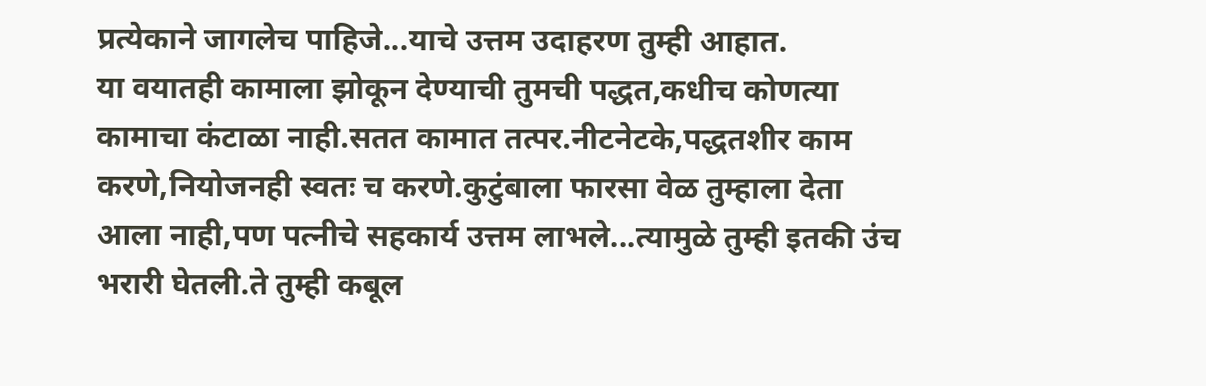प्रत्येकाने जागलेच पाहिजे...याचे उत्तम उदाहरण तुम्ही आहात.
या वयातही कामाला झोकून देण्याची तुमची पद्धत,कधीच कोणत्या कामाचा कंटाळा नाही.सतत कामात तत्पर.नीटनेटके,पद्धतशीर काम करणे,नियोजनही स्वतः च करणे.कुटुंबाला फारसा वेळ तुम्हाला देता आला नाही,पण पत्नीचे सहकार्य उत्तम लाभले...त्यामुळे तुम्ही इतकी उंच भरारी घेतली.ते तुम्ही कबूल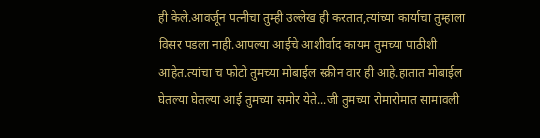ही केले.आवर्जून पत्नीचा तुम्ही उल्लेख ही करतात,त्यांच्या कार्याचा तुम्हाला विसर पडला नाही.आपल्या आईचे आशीर्वाद कायम तुमच्या पाठीशी आहेत.त्यांचा च फोटो तुमच्या मोबाईल स्क्रीन वार ही आहे.हातात मोबाईल घेतल्या घेतल्या आई तुमच्या समोर येते...जी तुमच्या रोमारोमात सामावली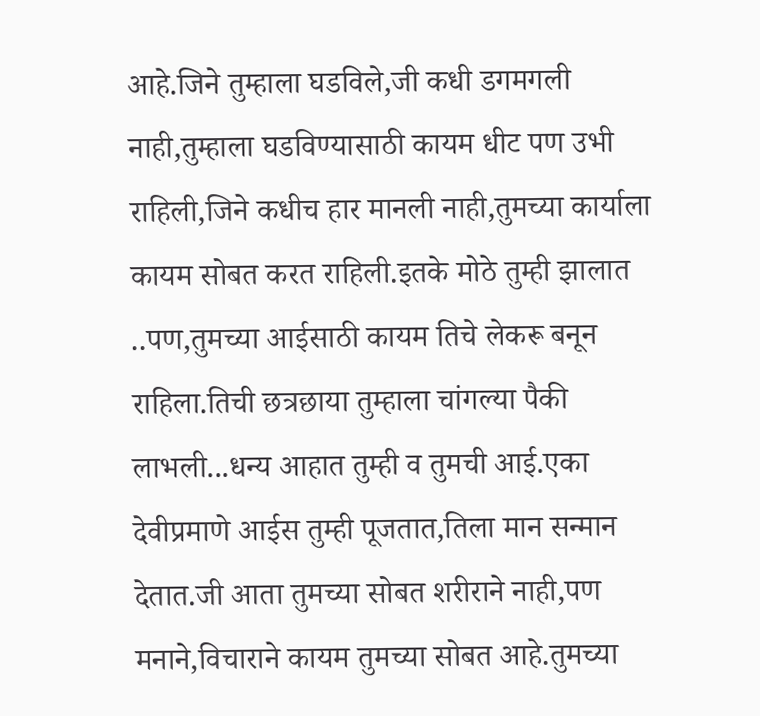आहे.जिने तुम्हाला घडविले,जी कधी डगमगली नाही,तुम्हाला घडविण्यासाठी कायम धीट पण उभी राहिली,जिने कधीच हार मानली नाही,तुमच्या कार्याला कायम सोबत करत राहिली.इतके मोठे तुम्ही झालात ..पण,तुमच्या आईसाठी कायम तिचे लेकरू बनून राहिला.तिची छत्रछाया तुम्हाला चांगल्या पैकी लाभली...धन्य आहात तुम्ही व तुमची आई.एका देवीप्रमाणे आईस तुम्ही पूजतात,तिला मान सन्मान देतात.जी आता तुमच्या सोबत शरीराने नाही,पण मनाने,विचाराने कायम तुमच्या सोबत आहे.तुमच्या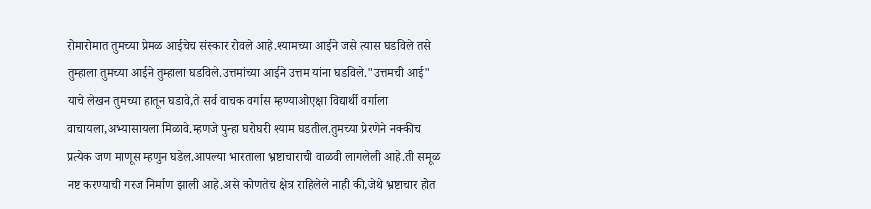रोमारोमात तुमच्या प्रेमळ आईचेच संस्कार रोवले आहे.श्यामच्या आईने जसे त्यास घडविले तसे तुम्हाला तुमच्या आईने तुम्हाला घडविले.उत्तमांच्या आईने उत्तम यांना घडविले."उत्तमची आई" याचे लेखन तुमच्या हातून घडावे,ते सर्व वाचक वर्गास म्हण्याओएक्षा विद्यार्थी वर्गाला वाचायला,अभ्यासायला मिळावे.म्हणजे पुन्हा घरोघरी श्याम घडतील.तुमच्या प्रेरणेने नक्कीच प्रत्येक जण माणूस म्हणुन घडेल.आपल्या भारताला भ्रष्टाचाराची वाळवी लागलेली आहे.ती समूळ नष्ट करण्याची गरज निर्माण झाली आहे.असे कोणतेच क्षेत्र राहिलेले नाही की,जेथे भ्रष्टाचार होत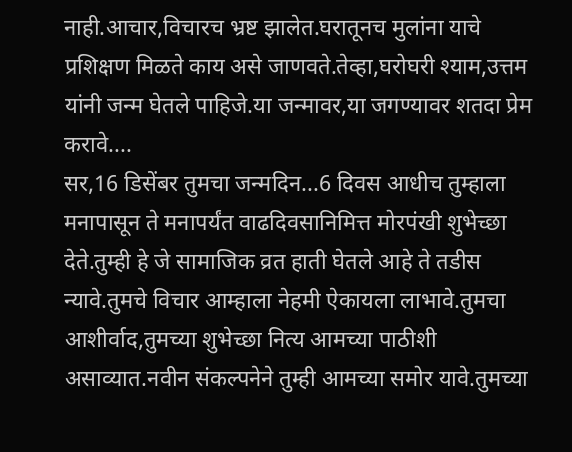नाही.आचार,विचारच भ्रष्ट झालेत.घरातूनच मुलांना याचे प्रशिक्षण मिळते काय असे जाणवते.तेव्हा,घरोघरी श्याम,उत्तम यांनी जन्म घेतले पाहिजे.या जन्मावर,या जगण्यावर शतदा प्रेम करावे....
सर,16 डिसेंबर तुमचा जन्मदिन...6 दिवस आधीच तुम्हाला मनापासून ते मनापर्यंत वाढदिवसानिमित्त मोरपंखी शुभेच्छा देते.तुम्ही हे जे सामाजिक व्रत हाती घेतले आहे ते तडीस न्यावे.तुमचे विचार आम्हाला नेहमी ऐकायला लाभावे.तुमचा आशीर्वाद,तुमच्या शुभेच्छा नित्य आमच्या पाठीशी असाव्यात.नवीन संकल्पनेने तुम्ही आमच्या समोर यावे.तुमच्या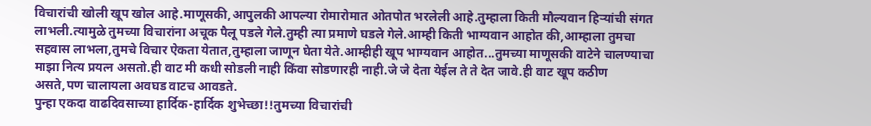विचारांची खोली खूप खोल आहे.माणूसकी,आपुलकी आपल्या रोमारोमात ओतपोत भरलेली आहे.तुम्हाला किती मौल्यवान हिऱ्यांची संगत लाभली.त्यामुळे तुमच्या विचारांना अचूक पैलू पडले गेले.तुम्ही त्या प्रमाणे घडले गेले.आम्ही किती भाग्यवान आहोत की,आम्हाला तुमचा सहवास लाभला,तुमचे विचार ऐकता येतात,तुम्हाला जाणून घेता येते.आम्हीही खूप भाग्यवान आहोत...तुमच्या माणूसकी वाटेने चालण्याचा माझा नित्य प्रयत्न असतो.ही वाट मी कधी सोडली नाही किंवा सोडणारही नाही.जे जे देता येईल ते ते देत जावे.ही वाट खूप कठीण असते,पण चालायला अवघड वाटच आवडते.
पुन्हा एकदा वाढदिवसाच्या हार्दिक-हार्दिक शुभेच्छा!!तुमच्या विचारांची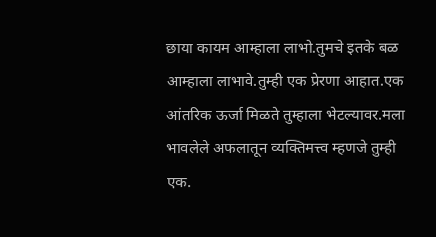छाया कायम आम्हाला लाभो.तुमचे इतके बळ आम्हाला लाभावे.तुम्ही एक प्रेरणा आहात.एक आंतरिक ऊर्जा मिळते तुम्हाला भेटल्यावर.मला भावलेले अफलातून व्यक्तिमत्त्व म्हणजे तुम्ही एक.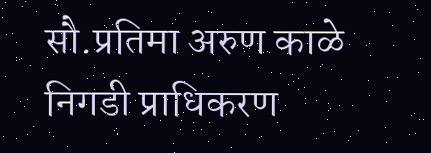सौ.प्रतिमा अरुण काळे
निगडी प्राधिकरण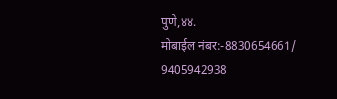पुणे,४४.
मोबाईल नंबर:-8830654661/ 9405942938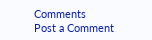Comments
Post a Comment